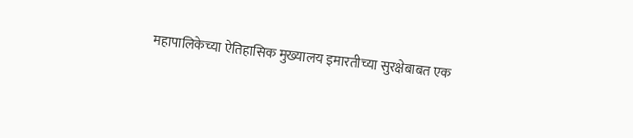महापालिकेच्या ऐतिहासिक मुख्यालय इमारतीच्या सुरक्षेबाबत एक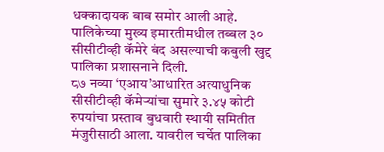धक्कादायक बाब समोर आली आहे. पालिकेच्या मुख्य इमारतीमधील तब्बल ३० सीसीटीव्ही कॅमेरे बंद असल्याची कबुली खुद्द पालिका प्रशासनाने दिली.
८७ नव्या ‘एआय’आधारित अत्याधुनिक सीसीटीव्ही कॅमेऱ्यांचा सुमारे ३.४५ कोटी रुपयांचा प्रस्ताव बुधवारी स्थायी समितीत मंजुरीसाठी आला. यावरील चर्चेत पालिका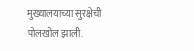मुख्यालयाच्या सुरक्षेची पोलखोल झाली.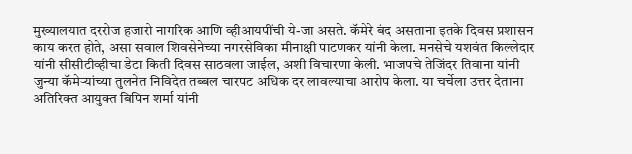मुख्यालयात दररोज हजारो नागरिक आणि व्हीआयपींची ये-जा असते. कॅमेरे बंद असताना इतके दिवस प्रशासन काय करत होते, असा सवाल शिवसेनेच्या नगरसेविका मीनाक्षी पाटणकर यांनी केला. मनसेचे यशवंत किल्लेदार यांनी सीसीटीव्हीचा डेटा किती दिवस साठवला जाईल, अशी विचारणा केली. भाजपचे तेजिंदर तिवाना यांनी जुन्या कॅमेऱ्यांच्या तुलनेत निविदेत तब्बल चारपट अधिक दर लावल्याचा आरोप केला. या चर्चेला उत्तर देताना अतिरिक्त आयुक्त बिपिन शर्मा यांनी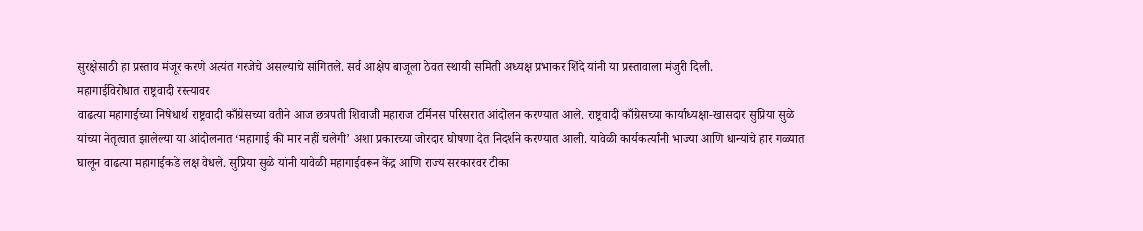सुरक्षेसाठी हा प्रस्ताव मंजूर करणे अत्यंत गरजेचे असल्याचे सांगितले. सर्व आक्षेप बाजूला ठेवत स्थायी समिती अध्यक्ष प्रभाकर शिंदे यांनी या प्रस्तावाला मंजुरी दिली.
महागाईविरोधात राष्ट्रवादी रस्त्यावर
वाढत्या महागाईच्या निषेधार्थ राष्ट्रवादी काँग्रेसच्या वतीने आज छत्रपती शिवाजी महाराज टर्मिनस परिसरात आंदोलन करण्यात आले. राष्ट्रवादी काँग्रेसच्या कार्याध्यक्षा-खासदार सुप्रिया सुळे यांच्या नेतृत्वात झालेल्या या आंदोलनात ‘महागाई की मार नहीं चलेगी’ अशा प्रकारच्या जोरदार घोषणा देत निदर्शने करण्यात आली. यावेळी कार्यकर्त्यांनी भाज्या आणि धान्यांचे हार गळ्यात घालून वाढत्या महागाईकडे लक्ष वेधले. सुप्रिया सुळे यांनी यावेळी महागाईवरून केंद्र आणि राज्य सरकारवर टीका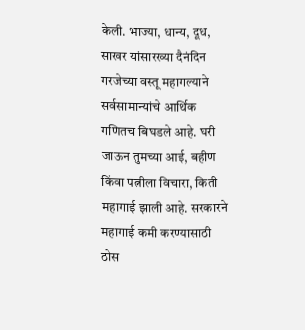केली. भाज्या, धान्य, दूध, साखर यांसारख्या दैनंदिन गरजेच्या वस्तू महागल्याने सर्वसामान्यांचे आर्थिक गणितच बिघडले आहे. घरी जाऊन तुमच्या आई, बहीण किंवा पत्नीला विचारा, किती महागाई झाली आहे. सरकारने महागाई कमी करण्यासाठी ठोस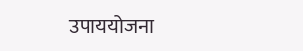उपाययोजना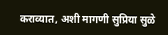कराव्यात, अशी मागणी सुप्रिया सुळे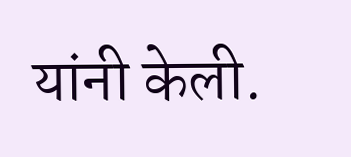यांनी केली.